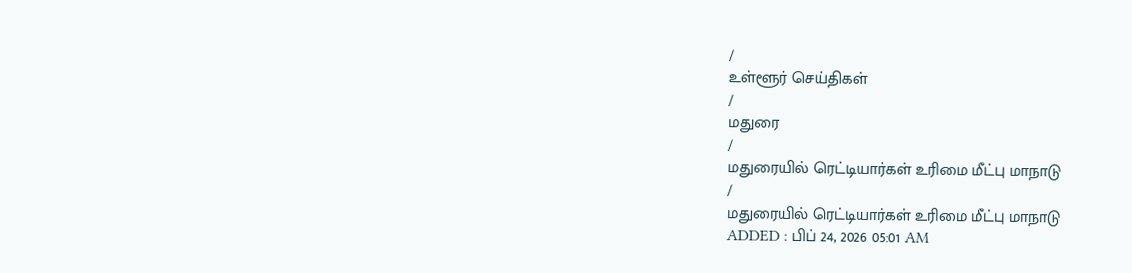/
உள்ளூர் செய்திகள்
/
மதுரை
/
மதுரையில் ரெட்டியார்கள் உரிமை மீட்பு மாநாடு
/
மதுரையில் ரெட்டியார்கள் உரிமை மீட்பு மாநாடு
ADDED : பிப் 24, 2026 05:01 AM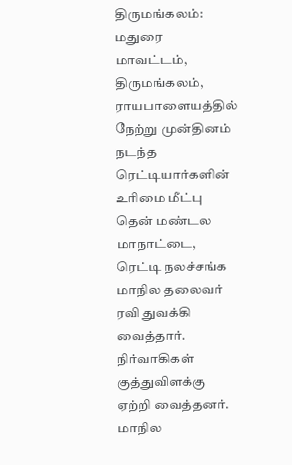திருமங்கலம்: மதுரை மாவட்டம், திருமங்கலம், ராயபாளையத்தில் நேற்று முன்தினம் நடந்த ரெட்டியார்களின் உரிமை மீட்பு தென் மண்டல மாநாட்டை, ரெட்டி நலச்சங்க மாநில தலைவர் ரவி துவக்கி வைத்தார். நிர்வாகிகள் குத்துவிளக்கு ஏற்றி வைத்தனர். மாநில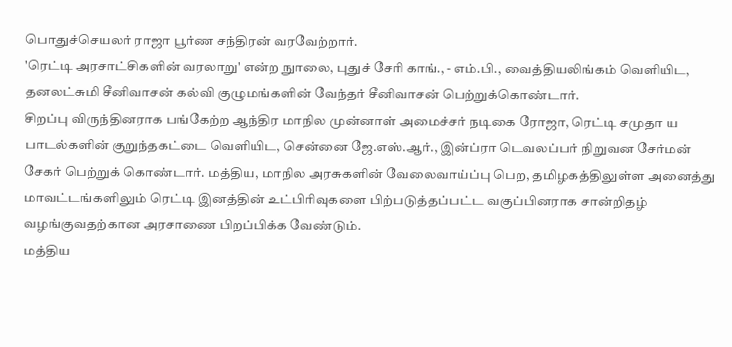பொதுச்செயலர் ராஜா பூர்ண சந்திரன் வரவேற்றார்.
'ரெட்டி அரசாட்சிகளின் வரலாறு' என்ற நுாலை, புதுச் சேரி காங்., - எம்.பி., வைத்தியலிங்கம் வெளியிட, தனலட்சுமி சீனிவாசன் கல்வி குழுமங்களின் வேந்தர் சீனிவாசன் பெற்றுக்கொண்டார்.
சிறப்பு விருந்தினராக பங்கேற்ற ஆந்திர மாநில முன்னாள் அமைச்சர் நடிகை ரோஜா, ரெட்டி சமுதா ய பாடல்களின் குறுந்தகட்டை வெளியிட, சென்னை ஜே.எஸ்.ஆர்., இன்ப்ரா டெவலப்பர் நிறுவன சேர்மன் சேகர் பெற்றுக் கொண்டார். மத்திய, மாநில அரசுகளின் வேலைவாய்ப்பு பெற, தமிழகத்திலுள்ள அனைத்து மாவட்டங்களிலும் ரெட்டி இனத்தின் உட்பிரிவுகளை பிற்படுத்தப்பட்ட வகுப்பினராக சான்றிதழ் வழங்குவதற்கான அரசாணை பிறப்பிக்க வேண்டும்.
மத்திய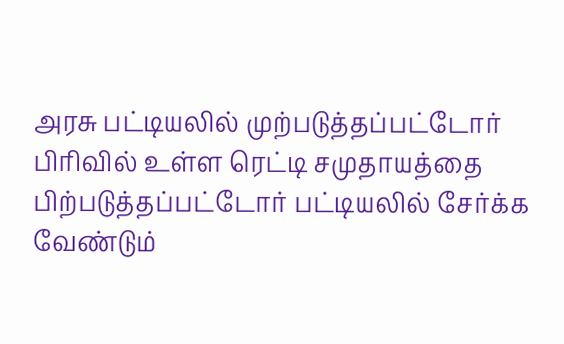அரசு பட்டியலில் முற்படுத்தப்பட்டோர் பிரிவில் உள்ள ரெட்டி சமுதாயத்தை பிற்படுத்தப்பட்டோர் பட்டியலில் சேர்க்க வேண்டும்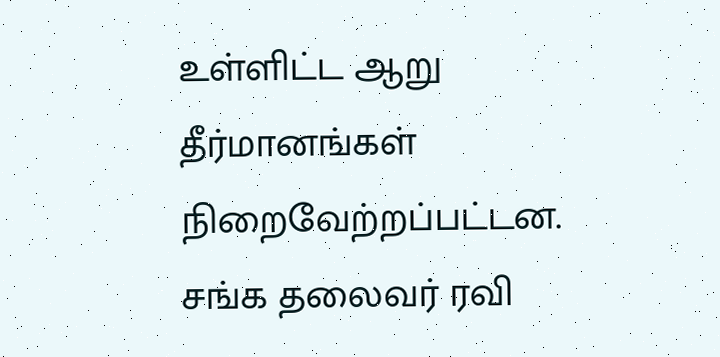உள்ளிட்ட ஆறு தீர்மானங்கள் நிறைவேற்றப்பட்டன.
சங்க தலைவர் ரவி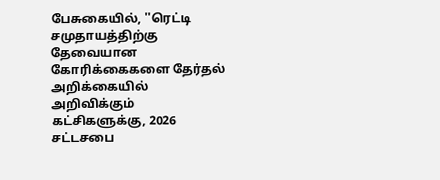பேசுகையில், ''ரெட்டி சமுதாயத்திற்கு தேவையான கோரிக்கைகளை தேர்தல் அறிக்கையில் அறிவிக்கும் கட்சிகளுக்கு, 2026 சட்டசபை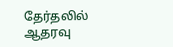தேர்தலில் ஆதரவு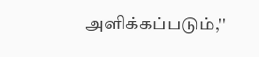அளிக்கப்படும்,''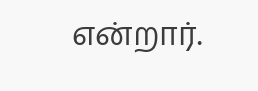என்றார்.